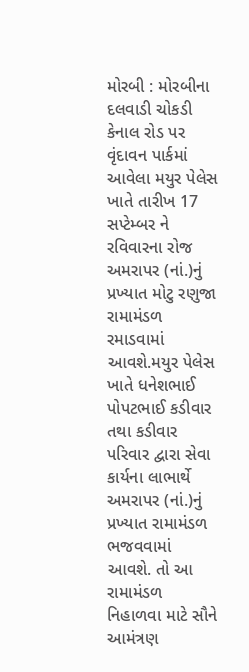મોરબી : મોરબીના દલવાડી ચોકડી કેનાલ રોડ પર વૃંદાવન પાર્કમાં આવેલા મયુર પેલેસ ખાતે તારીખ 17 સપ્ટેમ્બર ને રવિવારના રોજ અમરાપર (નાં.)નું પ્રખ્યાત મોટુ રણુજા રામામંડળ રમાડવામાં આવશે.મયુર પેલેસ ખાતે ધનેશભાઈ પોપટભાઈ કડીવાર તથા કડીવાર પરિવાર દ્વારા સેવા કાર્યના લાભાર્થે અમરાપર (નાં.)નું પ્રખ્યાત રામામંડળ ભજવવામાં આવશે. તો આ રામામંડળ નિહાળવા માટે સૌને આમંત્રણ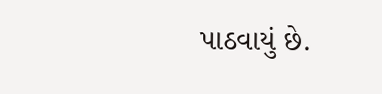પાઠવાયું છે.